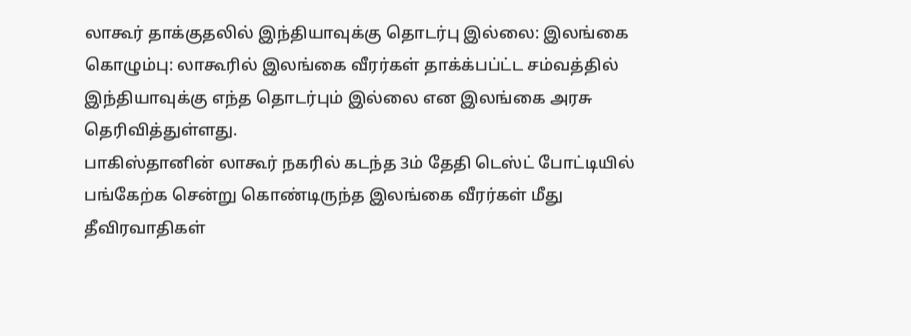லாகூர் தாக்குதலில் இந்தியாவுக்கு தொடர்பு இல்லை: இலங்கை
கொழும்பு: லாகூரில் இலங்கை வீரர்கள் தாக்க்பப்ட்ட சம்வத்தில் இந்தியாவுக்கு எந்த தொடர்பும் இல்லை என இலங்கை அரசு தெரிவித்துள்ளது.
பாகிஸ்தானின் லாகூர் நகரில் கடந்த 3ம் தேதி டெஸ்ட் போட்டியில் பங்கேற்க சென்று கொண்டிருந்த இலங்கை வீரர்கள் மீது தீவிரவாதிகள்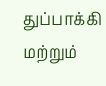துப்பாக்கி மற்றும்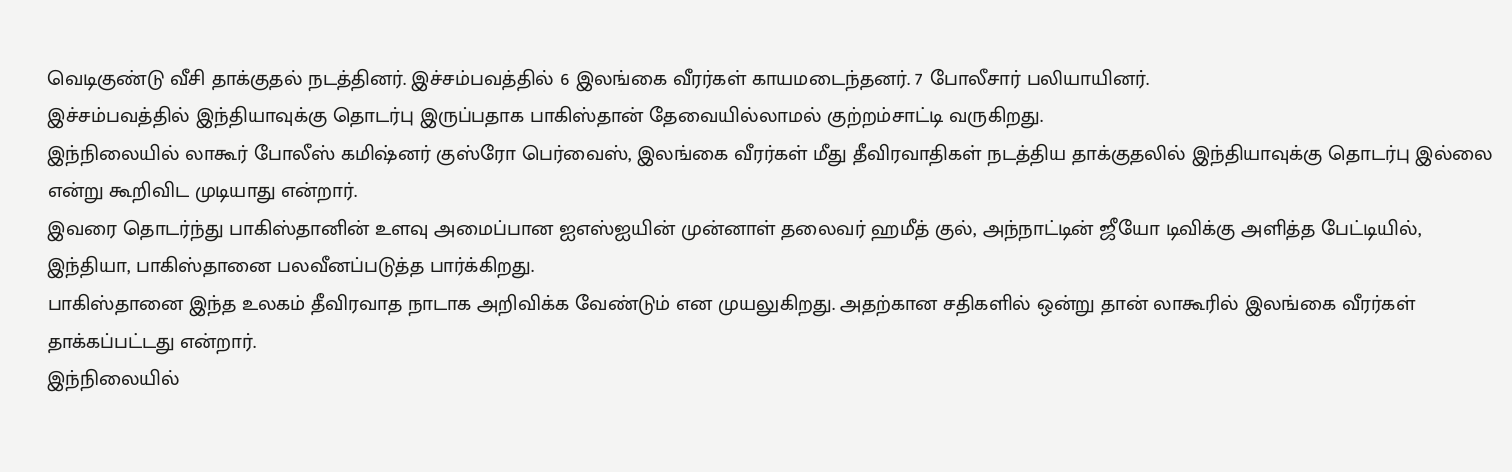வெடிகுண்டு வீசி தாக்குதல் நடத்தினர். இச்சம்பவத்தில் 6 இலங்கை வீரர்கள் காயமடைந்தனர். 7 போலீசார் பலியாயினர்.
இச்சம்பவத்தில் இந்தியாவுக்கு தொடர்பு இருப்பதாக பாகிஸ்தான் தேவையில்லாமல் குற்றம்சாட்டி வருகிறது.
இந்நிலையில் லாகூர் போலீஸ் கமிஷ்னர் குஸ்ரோ பெர்வைஸ், இலங்கை வீரர்கள் மீது தீவிரவாதிகள் நடத்திய தாக்குதலில் இந்தியாவுக்கு தொடர்பு இல்லை என்று கூறிவிட முடியாது என்றார்.
இவரை தொடர்ந்து பாகிஸ்தானின் உளவு அமைப்பான ஐஎஸ்ஐயின் முன்னாள் தலைவர் ஹமீத் குல், அந்நாட்டின் ஜீயோ டிவிக்கு அளித்த பேட்டியில், இந்தியா, பாகிஸ்தானை பலவீனப்படுத்த பார்க்கிறது.
பாகிஸ்தானை இந்த உலகம் தீவிரவாத நாடாக அறிவிக்க வேண்டும் என முயலுகிறது. அதற்கான சதிகளில் ஒன்று தான் லாகூரில் இலங்கை வீரர்கள் தாக்கப்பட்டது என்றார்.
இந்நிலையில்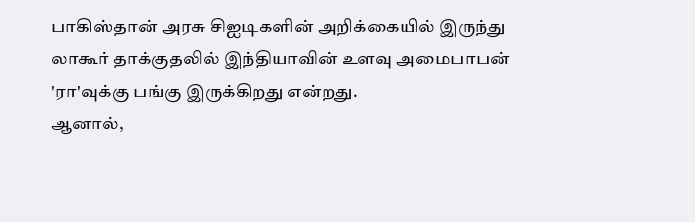பாகிஸ்தான் அரசு சிஐடிகளின் அறிக்கையில் இருந்து லாகூர் தாக்குதலில் இந்தியாவின் உளவு அமைபாபன் 'ரா'வுக்கு பங்கு இருக்கிறது என்றது.
ஆனால்,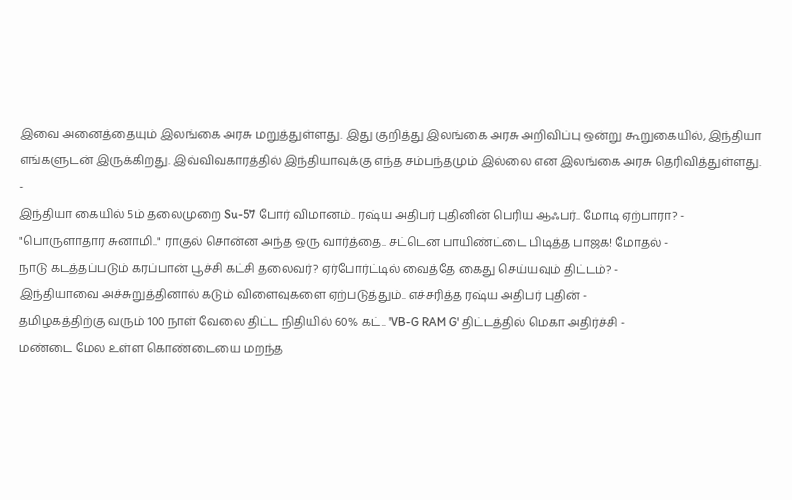இவை அனைத்தையும் இலங்கை அரசு மறுத்துள்ளது. இது குறித்து இலங்கை அரசு அறிவிப்பு ஒன்று கூறுகையில், இந்தியா எங்களுடன் இருக்கிறது. இவ்விவகாரத்தில் இந்தியாவுக்கு எந்த சம்பந்தமும் இல்லை என இலங்கை அரசு தெரிவித்துள்ளது.
-
இந்தியா கையில் 5ம் தலைமுறை Su-57 போர் விமானம்.. ரஷ்ய அதிபர் புதினின் பெரிய ஆஃபர்.. மோடி ஏற்பாரா? -
"பொருளாதார சுனாமி.." ராகுல் சொன்ன அந்த ஒரு வார்த்தை.. சட்டென பாயிண்ட்டை பிடித்த பாஜக! மோதல் -
நாடு கடத்தப்படும் கரப்பான் பூச்சி கட்சி தலைவர்? ஏர்போர்ட்டில் வைத்தே கைது செய்யவும் திட்டம்? -
இந்தியாவை அச்சுறுத்தினால் கடும் விளைவுகளை ஏற்படுத்தும்.. எச்சரித்த ரஷ்ய அதிபர் புதின் -
தமிழகத்திற்கு வரும் 100 நாள் வேலை திட்ட நிதியில் 60% கட்.. 'VB-G RAM G' திட்டத்தில் மெகா அதிர்ச்சி -
மண்டை மேல உள்ள கொண்டையை மறந்த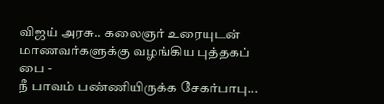விஜய் அரசு.. கலைஞர் உரையுடன் மாணவர்களுக்கு வழங்கிய புத்தகப் பை -
நீ பாவம் பண்ணியிருக்க சேகர்பாபு...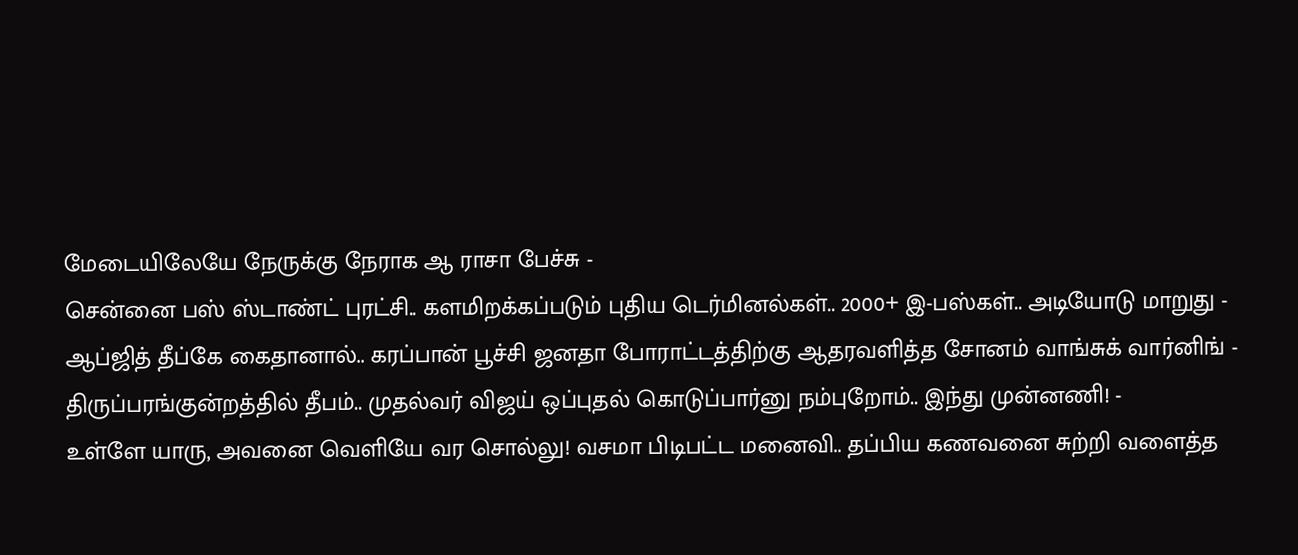மேடையிலேயே நேருக்கு நேராக ஆ ராசா பேச்சு -
சென்னை பஸ் ஸ்டாண்ட் புரட்சி.. களமிறக்கப்படும் புதிய டெர்மினல்கள்.. 2000+ இ-பஸ்கள்.. அடியோடு மாறுது -
ஆப்ஜித் தீப்கே கைதானால்.. கரப்பான் பூச்சி ஜனதா போராட்டத்திற்கு ஆதரவளித்த சோனம் வாங்சுக் வார்னிங் -
திருப்பரங்குன்றத்தில் தீபம்.. முதல்வர் விஜய் ஒப்புதல் கொடுப்பார்னு நம்புறோம்.. இந்து முன்னணி! -
உள்ளே யாரு, அவனை வெளியே வர சொல்லு! வசமா பிடிபட்ட மனைவி.. தப்பிய கணவனை சுற்றி வளைத்த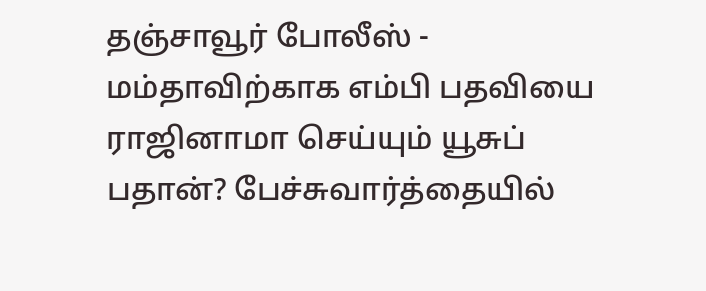தஞ்சாவூர் போலீஸ் -
மம்தாவிற்காக எம்பி பதவியை ராஜினாமா செய்யும் யூசுப் பதான்? பேச்சுவார்த்தையில்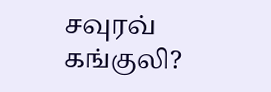சவுரவ் கங்குலி?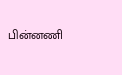பின்னணி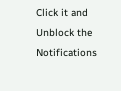Click it and Unblock the Notifications